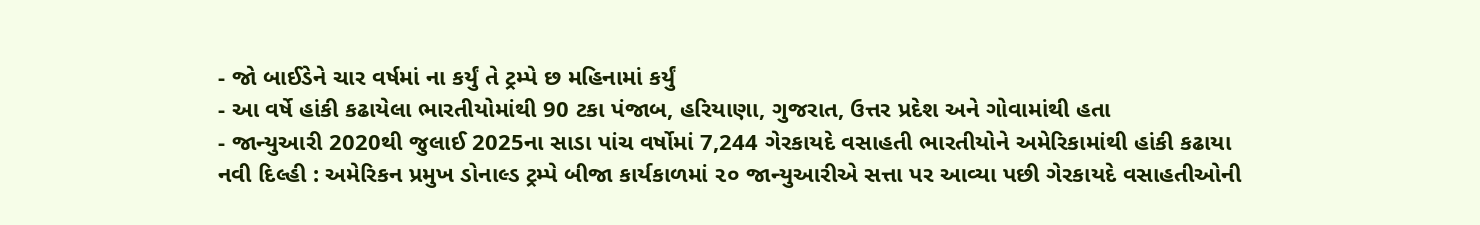- જો બાઈડેને ચાર વર્ષમાં ના કર્યું તે ટ્રમ્પે છ મહિનામાં કર્યું
- આ વર્ષે હાંકી કઢાયેલા ભારતીયોમાંથી 90 ટકા પંજાબ, હરિયાણા, ગુજરાત, ઉત્તર પ્રદેશ અને ગોવામાંથી હતા
- જાન્યુઆરી 2020થી જુલાઈ 2025ના સાડા પાંચ વર્ષોમાં 7,244 ગેરકાયદે વસાહતી ભારતીયોને અમેરિકામાંથી હાંકી કઢાયા
નવી દિલ્હી : અમેરિકન પ્રમુખ ડોનાલ્ડ ટ્રમ્પે બીજા કાર્યકાળમાં ૨૦ જાન્યુઆરીએ સત્તા પર આવ્યા પછી ગેરકાયદે વસાહતીઓની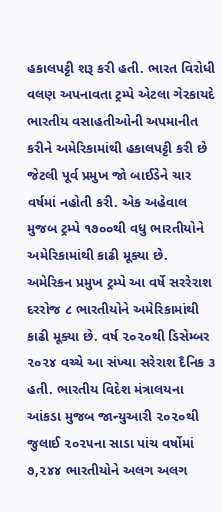હકાલપટ્ટી શરૂ કરી હતી. ભારત વિરોધી વલણ અપનાવતા ટ્રમ્પે એટલા ગેરકાયદે ભારતીય વસાહતીઓની અપમાનીત કરીને અમેરિકામાંથી હકાલપટ્ટી કરી છે જેટલી પૂર્વ પ્રમુખ જો બાઈડેને ચાર વર્ષમાં નહોતી કરી. એક અહેવાલ મુજબ ટ્રમ્પે ૧૭૦૦થી વધુ ભારતીયોને અમેરિકામાંથી કાઢી મૂક્યા છે.
અમેરિકન પ્રમુખ ટ્રમ્પે આ વર્ષે સરરેરાશ દરરોજ ૮ ભારતીયોને અમેરિકામાંથી કાઢી મૂક્યા છે. વર્ષ ૨૦૨૦થી ડિસેમ્બર ૨૦૨૪ વચ્ચે આ સંખ્યા સરેરાશ દૈનિક ૩ હતી. ભારતીય વિદેશ મંત્રાલયના આંકડા મુજબ જાન્યુઆરી ૨૦૨૦થી જુલાઈ ૨૦૨૫ના સાડા પાંચ વર્ષોમાં ૭,૨૪૪ ભારતીયોને અલગ અલગ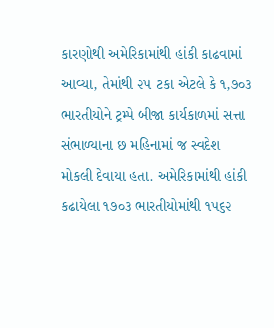કારણોથી અમેરિકામાંથી હાંકી કાઢવામાં આવ્યા, તેમાંથી ૨૫ ટકા એટલે કે ૧,૭૦૩ ભારતીયોને ટ્રમ્પે બીજા કાર્યકાળમાં સત્તા સંભાળ્યાના છ મહિનામાં જ સ્વદેશ મોકલી દેવાયા હતા. અમેરિકામાંથી હાંકી કઢાયેલા ૧૭૦૩ ભારતીયોમાંથી ૧૫૬૨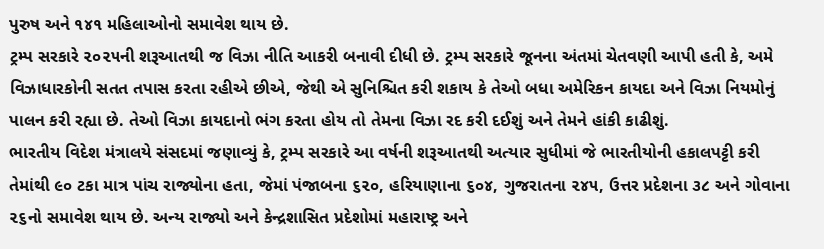પુરુષ અને ૧૪૧ મહિલાઓનો સમાવેશ થાય છે.
ટ્રમ્પ સરકારે ૨૦૨૫ની શરૂઆતથી જ વિઝા નીતિ આકરી બનાવી દીધી છે. ટ્રમ્પ સરકારે જૂનના અંતમાં ચેતવણી આપી હતી કે, અમે વિઝાધારકોની સતત તપાસ કરતા રહીએ છીએ, જેથી એ સુનિશ્ચિત કરી શકાય કે તેઓ બધા અમેરિકન કાયદા અને વિઝા નિયમોનું પાલન કરી રહ્યા છે. તેઓ વિઝા કાયદાનો ભંગ કરતા હોય તો તેમના વિઝા રદ કરી દઈશું અને તેમને હાંકી કાઢીશું.
ભારતીય વિદેશ મંત્રાલયે સંસદમાં જણાવ્યું કે, ટ્રમ્પ સરકારે આ વર્ષની શરૂઆતથી અત્યાર સુધીમાં જે ભારતીયોની હકાલપટ્ટી કરી તેમાંથી ૯૦ ટકા માત્ર પાંચ રાજ્યોના હતા, જેમાં પંજાબના ૬૨૦, હરિયાણાના ૬૦૪, ગુજરાતના ૨૪૫, ઉત્તર પ્રદેશના ૩૮ અને ગોવાના ૨૬નો સમાવેશ થાય છે. અન્ય રાજ્યો અને કેન્દ્રશાસિત પ્રદેશોમાં મહારાષ્ટ્ર અને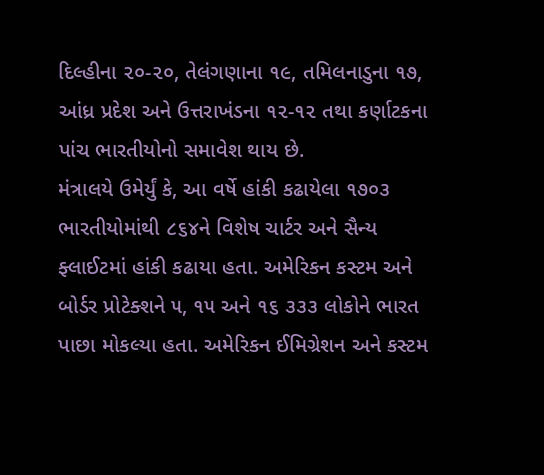દિલ્હીના ૨૦-૨૦, તેલંગણાના ૧૯, તમિલનાડુના ૧૭, આંધ્ર પ્રદેશ અને ઉત્તરાખંડના ૧૨-૧૨ તથા કર્ણાટકના પાંચ ભારતીયોનો સમાવેશ થાય છે.
મંત્રાલયે ઉમેર્યું કે, આ વર્ષે હાંકી કઢાયેલા ૧૭૦૩ ભારતીયોમાંથી ૮૬૪ને વિશેષ ચાર્ટર અને સૈન્ય ફ્લાઈટમાં હાંકી કઢાયા હતા. અમેરિકન કસ્ટમ અને બોર્ડર પ્રોટેક્શને ૫, ૧૫ અને ૧૬ ૩૩૩ લોકોને ભારત પાછા મોકલ્યા હતા. અમેરિકન ઈમિગ્રેશન અને કસ્ટમ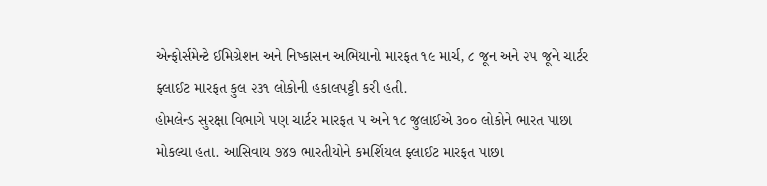એન્ફોર્સમેન્ટે ઈમિગ્રેશન અને નિષ્કાસન અભિયાનો મારફત ૧૯ માર્ચ, ૮ જૂન અને ૨૫ જૂને ચાર્ટર ફ્લાઈટ મારફત કુલ ૨૩૧ લોકોની હકાલપટ્ટી કરી હતી.
હોમલેન્ડ સુરક્ષા વિભાગે પણ ચાર્ટર મારફત ૫ અને ૧૮ જુલાઈએ ૩૦૦ લોકોને ભારત પાછા મોકલ્યા હતા. આસિવાય ૭૪૭ ભારતીયોને કમર્શિયલ ફ્લાઈટ મારફત પાછા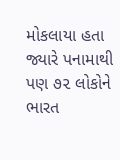મોકલાયા હતા જ્યારે પનામાથી પણ ૭૨ લોકોને ભારત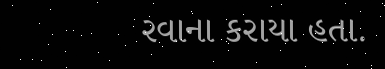રવાના કરાયા હતા.